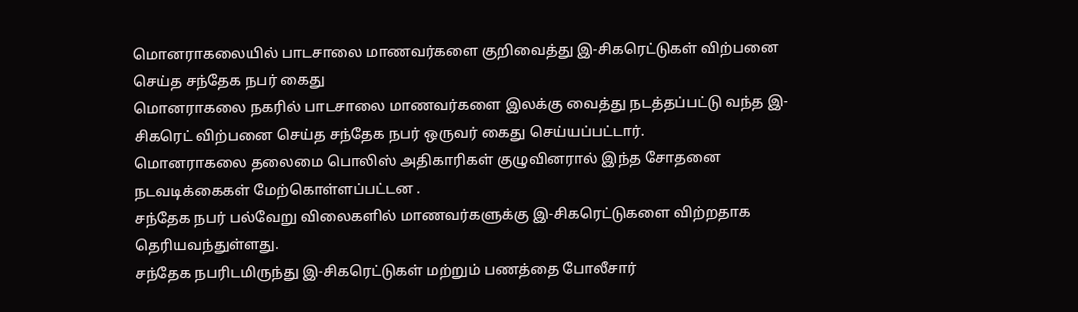மொனராகலையில் பாடசாலை மாணவர்களை குறிவைத்து இ-சிகரெட்டுகள் விற்பனை செய்த சந்தேக நபர் கைது
மொனராகலை நகரில் பாடசாலை மாணவர்களை இலக்கு வைத்து நடத்தப்பட்டு வந்த இ-சிகரெட் விற்பனை செய்த சந்தேக நபர் ஒருவர் கைது செய்யப்பட்டார்.
மொனராகலை தலைமை பொலிஸ் அதிகாரிகள் குழுவினரால் இந்த சோதனை நடவடிக்கைகள் மேற்கொள்ளப்பட்டன .
சந்தேக நபர் பல்வேறு விலைகளில் மாணவர்களுக்கு இ-சிகரெட்டுகளை விற்றதாக தெரியவந்துள்ளது.
சந்தேக நபரிடமிருந்து இ-சிகரெட்டுகள் மற்றும் பணத்தை போலீசார்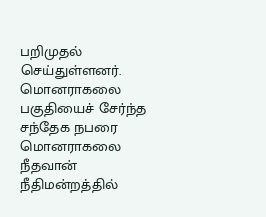பறிமுதல் செய்துள்ளனர்.
மொனராகலை பகுதியைச் சேர்ந்த சந்தேக நபரை மொனராகலை நீதவான் நீதிமன்றத்தில்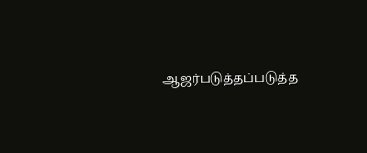ஆஜர்படுத்தப்படுத்த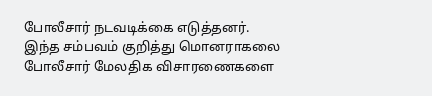போலீசார் நடவடிக்கை எடுத்தனர்.
இந்த சம்பவம் குறித்து மொனராகலை போலீசார் மேலதிக விசாரணைகளை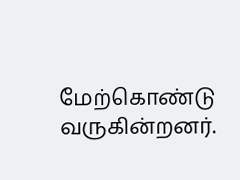மேற்கொண்டு வருகின்றனர்.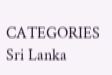CATEGORIES Sri Lanka